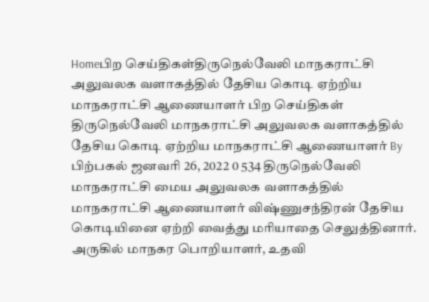Homeபிற செய்திகள்திருநெல்வேலி மாநகராட்சி அலுவலக வளாகத்தில் தேசிய கொடி ஏற்றிய மாநகராட்சி ஆணையாளர் பிற செய்திகள் திருநெல்வேலி மாநகராட்சி அலுவலக வளாகத்தில் தேசிய கொடி ஏற்றிய மாநகராட்சி ஆணையாளர் By பிற்பகல் ஜனவரி 26, 2022 0 534 திருநெல்வேலி மாநகராட்சி மைய அலுவலக வளாகத்தில் மாநகராட்சி ஆணையாளர் விஷ்ணுசந்திரன் தேசிய கொடியினை ஏற்றி வைத்து மரியாதை செலுத்தினார். அருகில் மாநகர பொறியாளர், உதவி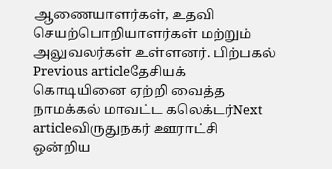ஆணையாளர்கள், உதவி செயற்பொறியாளர்கள் மற்றும் அலுவலர்கள் உள்ளனர். பிற்பகல் Previous articleதேசியக் கொடியினை ஏற்றி வைத்த நாமக்கல் மாவட்ட கலெக்டர்Next articleவிருதுநகர் ஊராட்சி ஒன்றிய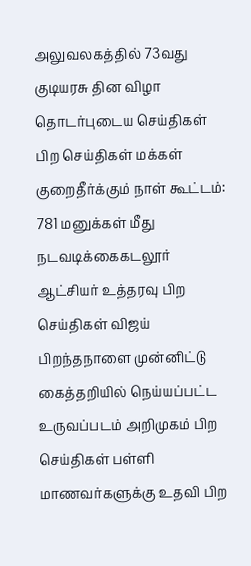அலுவலகத்தில் 73வது குடியரசு தின விழா தொடர்புடைய செய்திகள் பிற செய்திகள் மக்கள் குறைதீர்க்கும் நாள் கூட்டம்: 781 மனுக்கள் மீது நடவடிக்கைகடலூர் ஆட்சியர் உத்தரவு பிற செய்திகள் விஜய் பிறந்தநாளை முன்னிட்டு கைத்தறியில் நெய்யப்பட்ட உருவப்படம் அறிமுகம் பிற செய்திகள் பள்ளி மாணவர்களுக்கு உதவி பிற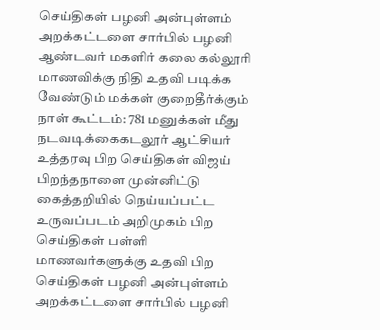செய்திகள் பழனி அன்புள்ளம் அறக்கட்டளை சார்பில் பழனி ஆண்டவர் மகளிர் கலை கல்லூரி மாணவிக்கு நிதி உதவி படிக்க வேண்டும் மக்கள் குறைதீர்க்கும் நாள் கூட்டம்: 781 மனுக்கள் மீது நடவடிக்கைகடலூர் ஆட்சியர் உத்தரவு பிற செய்திகள் விஜய் பிறந்தநாளை முன்னிட்டு கைத்தறியில் நெய்யப்பட்ட உருவப்படம் அறிமுகம் பிற செய்திகள் பள்ளி மாணவர்களுக்கு உதவி பிற செய்திகள் பழனி அன்புள்ளம் அறக்கட்டளை சார்பில் பழனி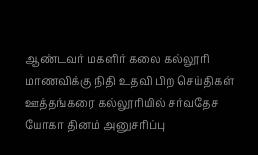ஆண்டவர் மகளிர் கலை கல்லூரி மாணவிக்கு நிதி உதவி பிற செய்திகள் ஊத்தங்கரை கல்லூரியில் சர்வதேச யோகா தினம் அனுசரிப்பு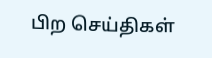பிற செய்திகள்